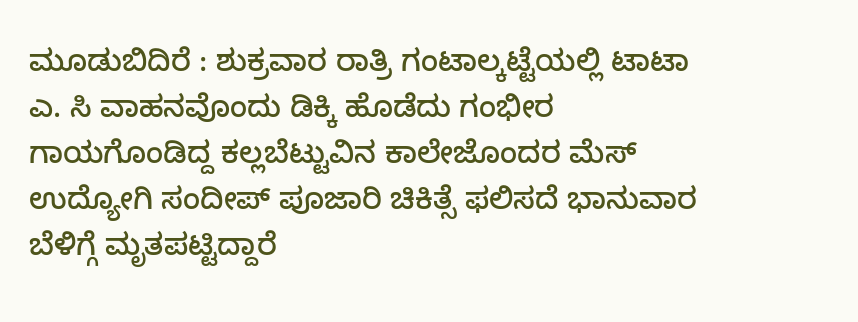ಮೂಡುಬಿದಿರೆ : ಶುಕ್ರವಾರ ರಾತ್ರಿ ಗಂಟಾಲ್ಕಟ್ಟೆಯಲ್ಲಿ ಟಾಟಾ ಎ. ಸಿ ವಾಹನವೊಂದು ಡಿಕ್ಕಿ ಹೊಡೆದು ಗಂಭೀರ ಗಾಯಗೊಂಡಿದ್ದ ಕಲ್ಲಬೆಟ್ಟುವಿನ ಕಾಲೇಜೊಂದರ ಮೆಸ್ ಉದ್ಯೋಗಿ ಸಂದೀಪ್ ಪೂಜಾರಿ ಚಿಕಿತ್ಸೆ ಫಲಿಸದೆ ಭಾನುವಾರ ಬೆಳಿಗ್ಗೆ ಮೃತಪಟ್ಟಿದ್ದಾರೆ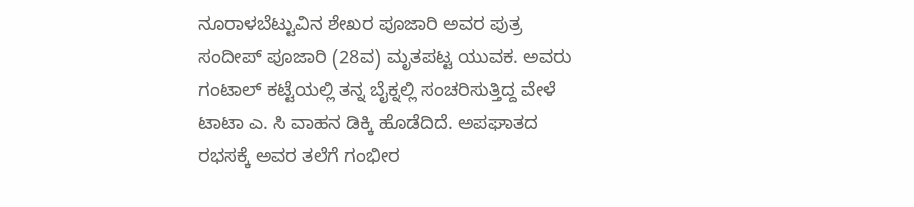ನೂರಾಳಬೆಟ್ಟುವಿನ ಶೇಖರ ಪೂಜಾರಿ ಅವರ ಪುತ್ರ ಸಂದೀಪ್ ಪೂಜಾರಿ (28ವ) ಮೃತಪಟ್ಟ ಯುವಕ. ಅವರು ಗಂಟಾಲ್ ಕಟ್ಟೆಯಲ್ಲಿ ತನ್ನ ಬೈಕ್ನಲ್ಲಿ ಸಂಚರಿಸುತ್ತಿದ್ದ ವೇಳೆ ಟಾಟಾ ಎ. ಸಿ ವಾಹನ ಡಿಕ್ಕಿ ಹೊಡೆದಿದೆ. ಅಪಘಾತದ ರಭಸಕ್ಕೆ ಅವರ ತಲೆಗೆ ಗಂಭೀರ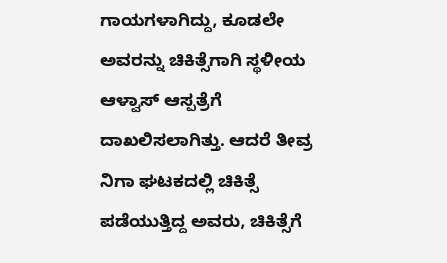ಗಾಯಗಳಾಗಿದ್ದು, ಕೂಡಲೇ ಅವರನ್ನು ಚಿಕಿತ್ಸೆಗಾಗಿ ಸ್ಥಳೀಯ ಆಳ್ವಾಸ್ ಆಸ್ಪತ್ರೆಗೆ ದಾಖಲಿಸಲಾಗಿತ್ತು. ಆದರೆ ತೀವ್ರ ನಿಗಾ ಘಟಕದಲ್ಲಿ ಚಿಕಿತ್ಸೆ ಪಡೆಯುತ್ತಿದ್ದ ಅವರು, ಚಿಕಿತ್ಸೆಗೆ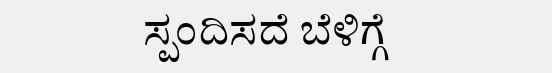ಸ್ಪಂದಿಸದೆ ಬೆಳಿಗ್ಗೆ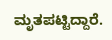ಮೃತಪಟ್ಟಿದ್ದಾರೆ.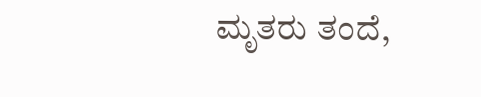ಮೃತರು ತಂದೆ,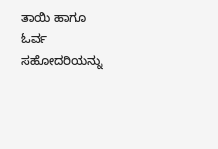ತಾಯಿ ಹಾಗೂ ಓರ್ವ ಸಹೋದರಿಯನ್ನು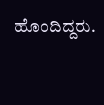ಹೊಂದಿದ್ದರು.